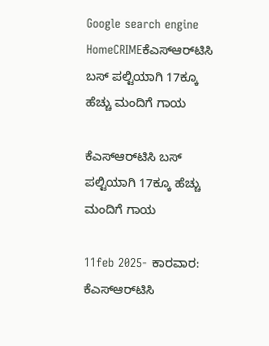Google search engine
HomeCRIMEಕೆಎಸ್‌ಆರ್‌ಟಿಸಿ ಬಸ್ ಪಲ್ಟಿಯಾಗಿ 17ಕ್ಕೂ ಹೆಚ್ಚು ಮಂದಿಗೆ ಗಾಯ

ಕೆಎಸ್‌ಆರ್‌ಟಿಸಿ ಬಸ್ ಪಲ್ಟಿಯಾಗಿ 17ಕ್ಕೂ ಹೆಚ್ಚು ಮಂದಿಗೆ ಗಾಯ

11feb 2025- ಕಾರವಾರ: ಕೆಎಸ್‌ಆರ್‌ಟಿಸಿ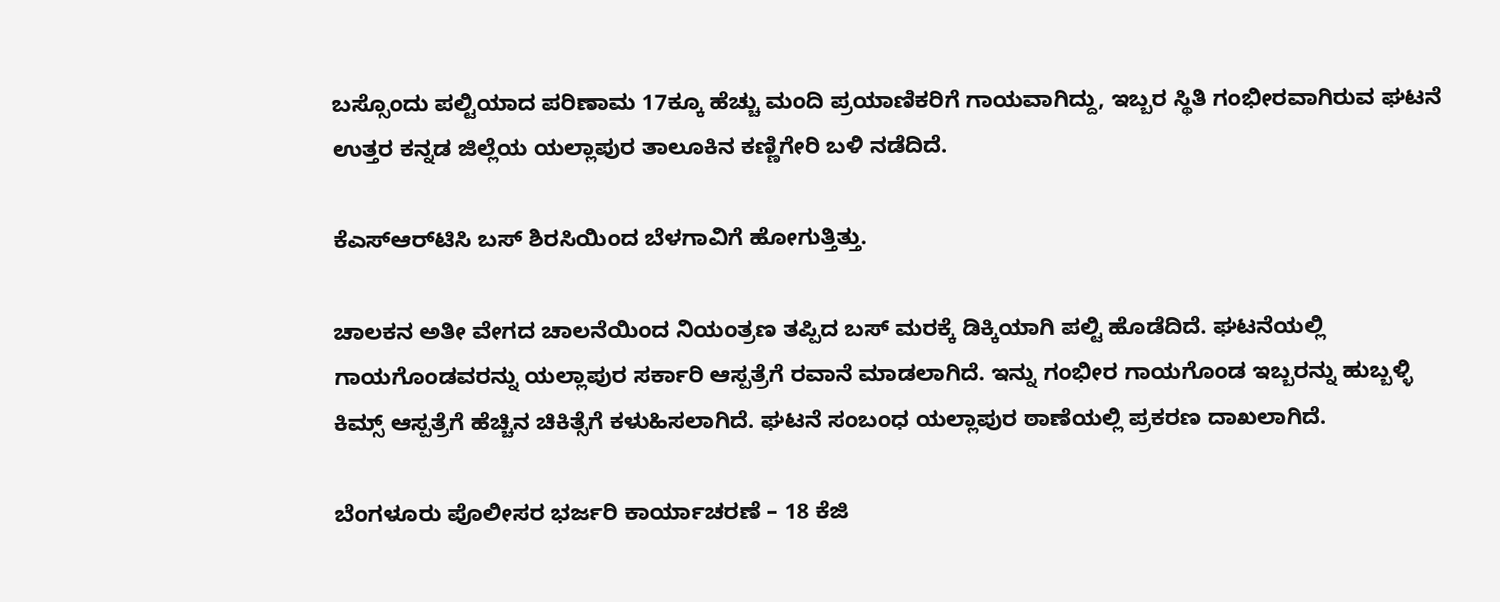ಬಸ್ಸೊಂದು ಪಲ್ಟಿಯಾದ ಪರಿಣಾಮ 17ಕ್ಕೂ ಹೆಚ್ಚು ಮಂದಿ ಪ್ರಯಾಣಿಕರಿಗೆ ಗಾಯವಾಗಿದ್ದು, ಇಬ್ಬರ ಸ್ಥಿತಿ ಗಂಭೀರವಾಗಿರುವ ಘಟನೆ ಉತ್ತರ ಕನ್ನಡ ಜಿಲ್ಲೆಯ ಯಲ್ಲಾಪುರ ತಾಲೂಕಿನ ಕಣ್ಣಿಗೇರಿ ಬಳಿ ನಡೆದಿದೆ.

ಕೆಎಸ್‌ಆರ್‌ಟಿಸಿ ಬಸ್ ಶಿರಸಿಯಿಂದ ಬೆಳಗಾವಿಗೆ ಹೋಗುತ್ತಿತ್ತು.

ಚಾಲಕನ ಅತೀ ವೇಗದ ಚಾಲನೆಯಿಂದ ನಿಯಂತ್ರಣ ತಪ್ಪಿದ ಬಸ್ ಮರಕ್ಕೆ ಡಿಕ್ಕಿಯಾಗಿ ಪಲ್ಟಿ‌ ಹೊಡೆದಿದೆ. ಘಟನೆಯಲ್ಲಿ ಗಾಯಗೊಂಡವರನ್ನು ಯಲ್ಲಾಪುರ ಸರ್ಕಾರಿ ಆಸ್ಪತ್ರೆಗೆ ರವಾನೆ ಮಾಡಲಾಗಿದೆ. ಇನ್ನು ಗಂಭೀರ ಗಾಯಗೊಂಡ ಇಬ್ಬರನ್ನು ಹುಬ್ಬಳ್ಳಿ ಕಿಮ್ಸ್ ಆಸ್ಪತ್ರೆಗೆ ಹೆಚ್ಚಿನ ಚಿಕಿತ್ಸೆಗೆ ಕಳುಹಿಸಲಾಗಿದೆ. ಘಟನೆ ಸಂಬಂಧ ಯಲ್ಲಾಪುರ ಠಾಣೆಯಲ್ಲಿ ಪ್ರಕರಣ ದಾಖಲಾಗಿದೆ.

ಬೆಂಗಳೂರು ಪೊಲೀಸರ ಭರ್ಜರಿ ಕಾರ್ಯಾಚರಣೆ – 18 ಕೆಜಿ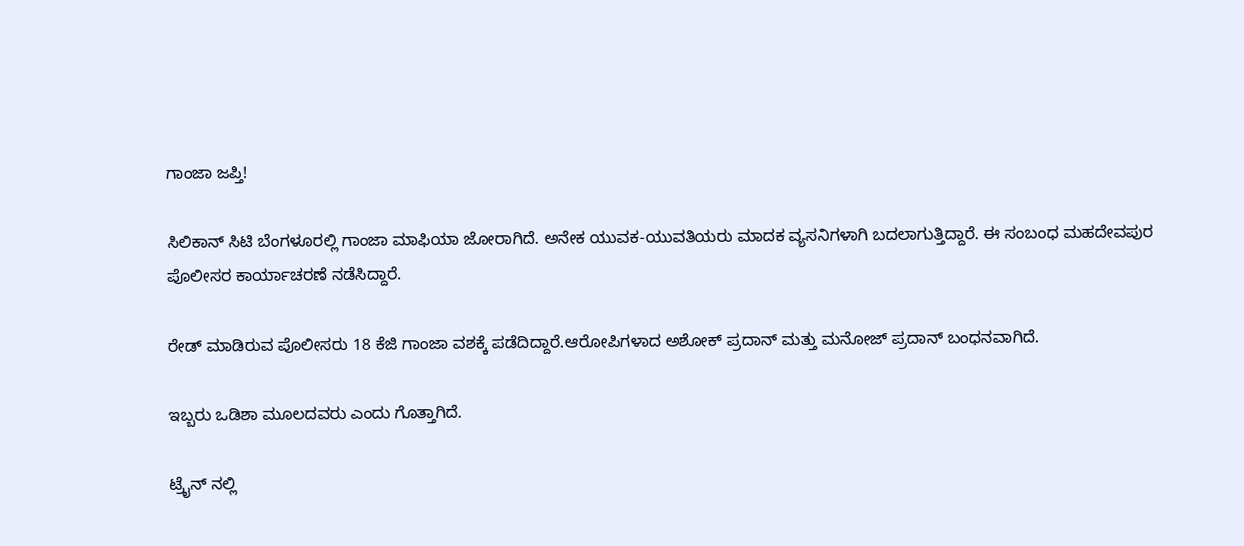ಗಾಂಜಾ ಜಪ್ತಿ!

ಸಿಲಿಕಾನ್ ಸಿಟಿ ಬೆಂಗಳೂರಲ್ಲಿ ಗಾಂಜಾ ಮಾಫಿಯಾ ಜೋರಾಗಿದೆ. ಅನೇಕ ಯುವಕ-ಯುವತಿಯರು ಮಾದಕ ವ್ಯಸನಿಗಳಾಗಿ ಬದಲಾಗುತ್ತಿದ್ದಾರೆ. ಈ ಸಂಬಂಧ ಮಹದೇವಪುರ ಪೊಲೀಸರ ಕಾರ್ಯಾಚರಣೆ ನಡೆಸಿದ್ದಾರೆ.

ರೇಡ್ ಮಾಡಿರುವ ಪೊಲೀಸರು 18 ಕೆಜಿ ಗಾಂಜಾ ವಶಕ್ಕೆ ಪಡೆದಿದ್ದಾರೆ.ಆರೋಪಿಗಳಾದ ಅಶೋಕ್ ಪ್ರದಾನ್ ಮತ್ತು ಮನೋಜ್ ಪ್ರದಾನ್ ಬಂಧನವಾಗಿದೆ.

ಇಬ್ಬರು ಒಡಿಶಾ ಮೂಲದವರು ಎಂದು ಗೊತ್ತಾಗಿದೆ.

ಟ್ರೈನ್ ನಲ್ಲಿ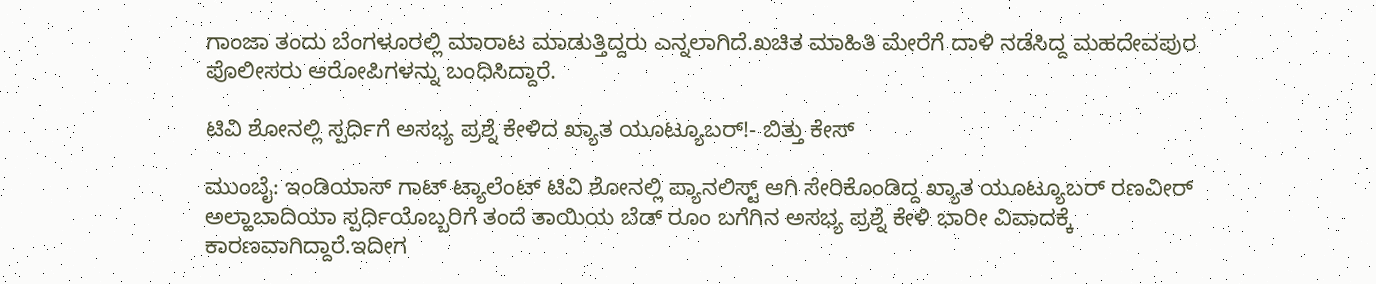ಗಾಂಜಾ ತಂದು ಬೆಂಗಳೂರಲ್ಲಿ ಮಾರಾಟ ಮಾಡುತ್ತಿದ್ದರು ಎನ್ನಲಾಗಿದೆ.ಖಚಿತ ಮಾಹಿತಿ ಮೇರೆಗೆ ದಾಳಿ ನಡೆಸಿದ್ದ ಮಹದೇವಪುರ ಪೊಲೀಸರು ಆರೋಪಿಗಳನ್ನು ಬಂಧಿಸಿದ್ದಾರೆ.

ಟಿವಿ ಶೋನಲ್ಲಿ ಸ್ಪರ್ಧಿಗೆ ಅಸಭ್ಯ ಪ್ರಶ್ನೆ ಕೇಳಿದ ಖ್ಯಾತ ಯೂಟ್ಯೂಬರ್‌!- ಬಿತ್ತು ಕೇಸ್

ಮುಂಬೈ: ಇಂಡಿಯಾಸ್‌ ಗಾಟ್‌ ಟ್ಯಾಲೆಂಟ್‌ ಟಿವಿ ಶೋನಲ್ಲಿ ಪ್ಯಾನಲಿಸ್ಟ್‌ ಆಗಿ ಸೇರಿಕೊಂಡಿದ್ದ ಖ್ಯಾತ ಯೂಟ್ಯೂಬರ್‌ ರಣವೀರ್ ಅಲ್ಹಾಬಾದಿಯಾ ಸ್ಪರ್ಧಿಯೊಬ್ಬರಿಗೆ ತಂದೆ ತಾಯಿಯ ಬೆಡ್‌ ರೂಂ ಬಗೆಗಿನ ಅಸಭ್ಯ ಪ್ರಶ್ನೆ ಕೇಳಿ ಭಾರೀ ವಿವಾದಕ್ಕೆ ಕಾರಣವಾಗಿದ್ದಾರೆ.ಇದೀಗ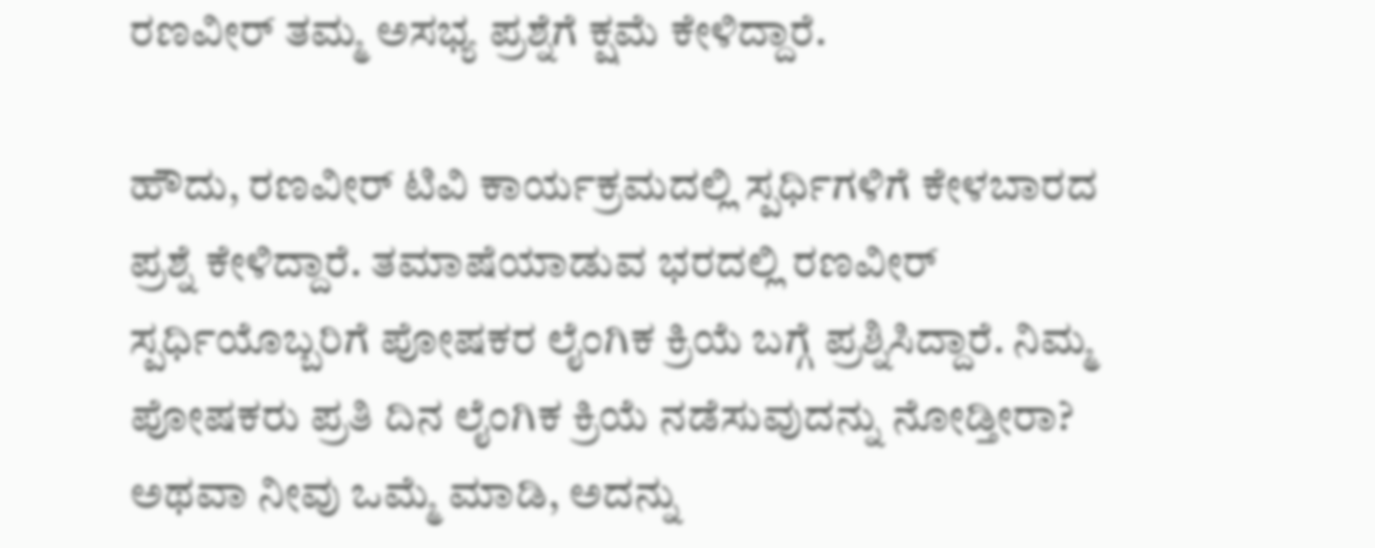ರಣವೀರ್‌ ತಮ್ಮ ಅಸಭ್ಯ ಪ್ರಶ್ನೆಗೆ ಕ್ಷಮೆ ಕೇಳಿದ್ದಾರೆ.

ಹೌದು, ರಣವೀರ್‌ ಟಿವಿ ಕಾರ್ಯಕ್ರಮದಲ್ಲಿ ಸ್ಪರ್ಧಿಗಳಿಗೆ ಕೇಳಬಾರದ ಪ್ರಶ್ನೆ ಕೇಳಿದ್ದಾರೆ. ತಮಾಷೆಯಾಡುವ ಭರದಲ್ಲಿ ರಣವೀರ್‌ ಸ್ಪರ್ಧಿಯೊಬ್ಬರಿಗೆ ಪೋಷಕರ ಲೈಂಗಿಕ ಕ್ರಿಯೆ ಬಗ್ಗೆ ಪ್ರಶ್ನಿಸಿದ್ದಾರೆ. ನಿಮ್ಮ ಪೋಷಕರು ಪ್ರತಿ ದಿನ ಲೈಂಗಿಕ ಕ್ರಿಯೆ ನಡೆಸುವುದನ್ನು ನೋಡ್ತೀರಾ? ಅಥವಾ ನೀವು ಒಮ್ಮೆ ಮಾಡಿ, ಅದನ್ನು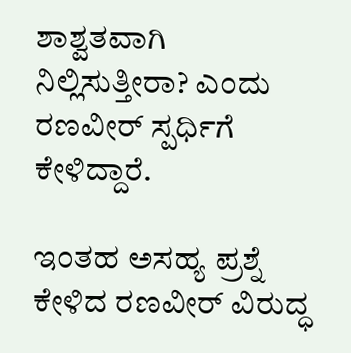ಶಾಶ್ವತವಾಗಿ ನಿಲ್ಲಿಸುತ್ತೀರಾ? ಎಂದು ರಣವೀರ್ ಸ್ಪರ್ಧಿಗೆ ಕೇಳಿದ್ದಾರೆ.

ಇಂತಹ ಅಸಹ್ಯ ಪ್ರಶ್ನೆ ಕೇಳಿದ ರಣವೀರ್‌ ವಿರುದ್ಧ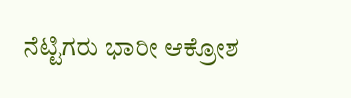ನೆಟ್ಟಿಗರು ಭಾರೀ ಆಕ್ರೋಶ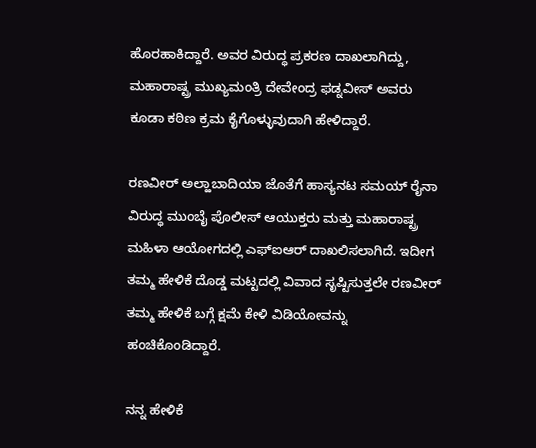ಹೊರಹಾಕಿದ್ದಾರೆ. ಅವರ ವಿರುದ್ಧ ಪ್ರಕರಣ ದಾಖಲಾಗಿದ್ದು, ಮಹಾರಾಷ್ಟ್ರ ಮುಖ್ಯಮಂತ್ರಿ ದೇವೇಂದ್ರ ಫಡ್ನವೀಸ್ ಅವರು ಕೂಡಾ ಕಠಿಣ ಕ್ರಮ ಕೈಗೊಳ್ಳುವುದಾಗಿ ಹೇಳಿದ್ದಾರೆ.

ರಣವೀರ್ ಅಲ್ಹಾಬಾದಿಯಾ ಜೊತೆಗೆ ಹಾಸ್ಯನಟ ಸಮಯ್ ರೈನಾ ವಿರುದ್ಧ ಮುಂಬೈ ಪೊಲೀಸ್ ಆಯುಕ್ತರು ಮತ್ತು ಮಹಾರಾಷ್ಟ್ರ ಮಹಿಳಾ ಆಯೋಗದಲ್ಲಿ ಎಫ್‌ಐಆರ್ ದಾಖಲಿಸಲಾಗಿದೆ. ಇದೀಗ ತಮ್ಮ ಹೇಳಿಕೆ ದೊಡ್ಡ ಮಟ್ಟದಲ್ಲಿ ವಿವಾದ ಸೃಷ್ಟಿಸುತ್ತಲೇ ರಣವೀರ್‌ ತಮ್ಮ ಹೇಳಿಕೆ ಬಗ್ಗೆ ಕ್ಷಮೆ ಕೇಳಿ ವಿಡಿಯೋವನ್ನು ಹಂಚಿಕೊಂಡಿದ್ದಾರೆ.

ನನ್ನ ಹೇಳಿಕೆ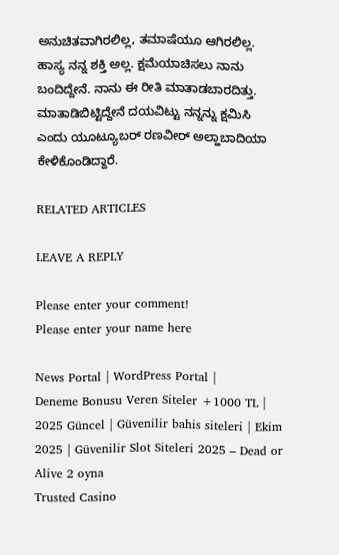ಅನುಚಿತವಾಗಿರಲಿಲ್ಲ, ತಮಾಷೆಯೂ ಆಗಿರಲಿಲ್ಲ. ಹಾಸ್ಯ ನನ್ನ ಶಕ್ತಿ ಅಲ್ಲ. ಕ್ಷಮೆಯಾಚಿಸಲು ನಾನು ಬಂದಿದ್ದೇನೆ. ನಾನು ಈ ರೀತಿ ಮಾತಾಡಬಾರದಿತ್ತು. ಮಾತಾಡಿಬಿಟ್ಟಿದ್ದೇನೆ ದಯವಿಟ್ಟು ನನ್ನನ್ನು ಕ್ಷಮಿಸಿ ಎಂದು ಯೂಟ್ಯೂಬರ್ ರಣವೀರ್ ಅಲ್ಹಾಬಾದಿಯಾ ಕೇಳಿಕೊಂಡಿದ್ದಾರೆ.

RELATED ARTICLES

LEAVE A REPLY

Please enter your comment!
Please enter your name here

News Portal | WordPress Portal |
Deneme Bonusu Veren Siteler +1000 TL | 2025 Güncel | Güvenilir bahis siteleri | Ekim 2025 | Güvenilir Slot Siteleri 2025 – Dead or Alive 2 oyna
Trusted Casino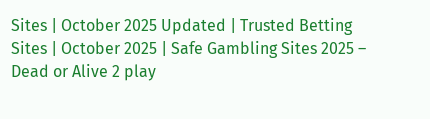Sites | October 2025 Updated | Trusted Betting Sites | October 2025 | Safe Gambling Sites 2025 – Dead or Alive 2 play